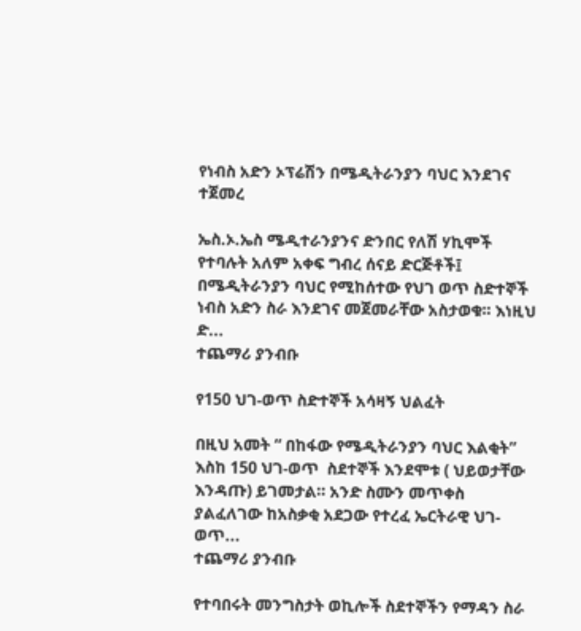የነብስ አድን ኦፕሬሽን በሜዲትራንያን ባህር እንደገና ተጀመረ

ኤስ.ኦ.ኤስ ሜዲተራንያንና ድንበር የለሽ ሃኪሞች የተባሉት አለም አቀፍ ግብረ ሰናይ ድርጅቶች፤ በሜዲትራንያን ባህር የሚከሰተው የህገ ወጥ ስድተኞች ነብስ አድን ስራ እንደገና መጀመራቸው አስታወቁ። እነዚህ ድ...
ተጨማሪ ያንብቡ

የ150 ህገ-ወጥ ስድተኞች አሳዛኝ ህልፈት

በዚህ አመት “ በከፋው የሜዲትራንያን ባህር እልቂት” እስከ 150 ህገ-ወጥ  ስደተኞች እንደሞቱ ( ህይወታቸው እንዳጡ) ይገመታል። አንድ ስሙን መጥቀስ ያልፈለገው ከአስቃቂ አደጋው የተረፈ ኤርትራዊ ህገ-ወጥ...
ተጨማሪ ያንብቡ

የተባበሩት መንግስታት ወኪሎች ስደተኞችን የማዳን ስራ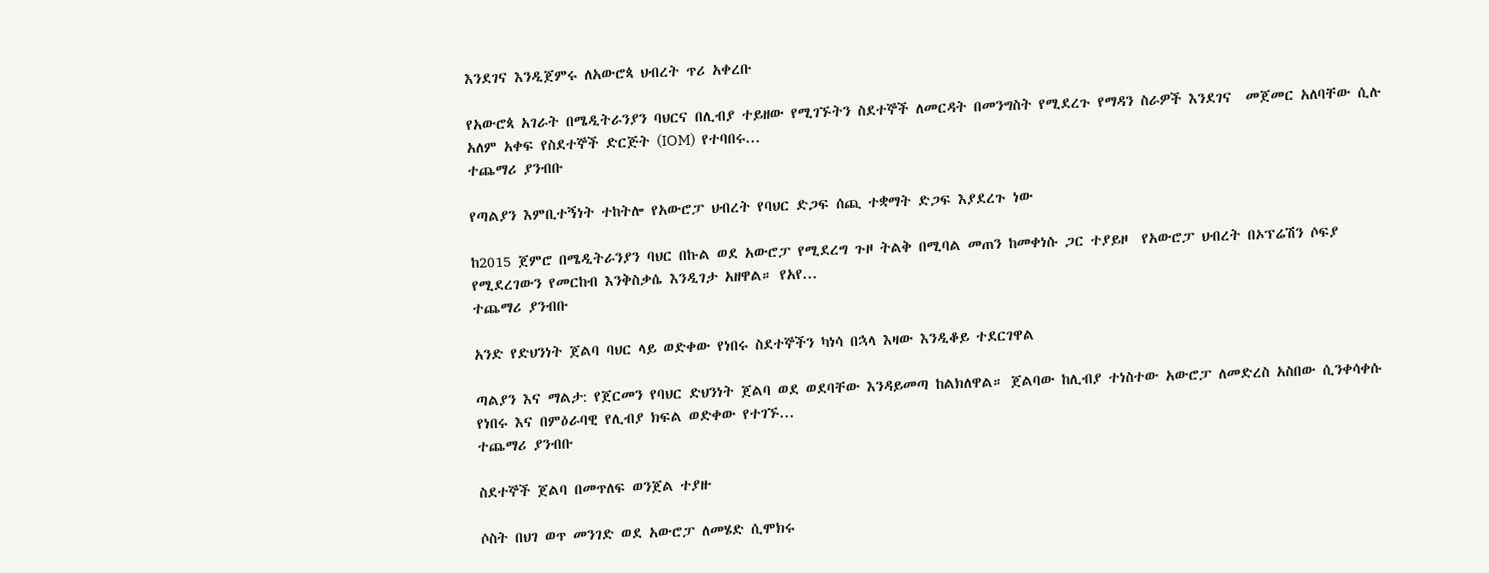እንደገና እንዲጀምሩ ለአውሮጳ ህብረት ጥሪ አቀረቡ

የአውሮጳ አገራት በሜዲትራንያን ባህርና በሊብያ ተይዘው የሚገኙትን ስደተኞች ለመርዳት በመንግስት የሚደረጉ የማዳን ስራዎች እንደገና  መጀመር አለባቸው ሲሉ አለም አቀፍ የስደተኞች ድርጅት (IOM)  የተባበሩ...
ተጨማሪ ያንብቡ

የጣልያን እምቢተኝነት ተከትሎ የአውሮፓ ህብረት የባህር ድጋፍ ሰጪ ተቋማት ድጋፍ እያደረጉ ነው

ከ2015 ጀምሮ በሜዲትራንያን ባህር በኩል ወደ አውሮፓ የሚደረግ ጉዞ ትልቅ በሚባል መጠን ከመቀነሱ ጋር ተያይዞ  የአውሮፓ ህብረት በኦፕሬሽን ሶፍያ የሚደረገውን የመርከብ እንቅስቃሴ እንዲገታ አዘዋል። የአየ...
ተጨማሪ ያንብቡ

አንድ የድህንነት ጀልባ ባህር ላይ ወድቀው የነበሩ ስደተኞችን ካነሳ በኋላ እዛው እንዲቆይ ተደርገዋል

ጣልያን እና ማልታ: የጀርመን የባህር ድህንነት ጀልባ ወደ ወደባቸው እንዳይመጣ ከልክለዋል። ጀልባው ከሊብያ ተነስተው አውሮፓ ለመድረስ አስበው ሲንቀሳቀሱ የነበሩ እና በምዕራባዊ የሊብያ ክፍል ወድቀው የተገኙ...
ተጨማሪ ያንብቡ

ስደተኞች ጀልባ በመጥለፍ ወንጀል ተያዙ

ሶስት በህገ ወጥ መንገድ ወደ አውሮፓ ለመሄድ ሲሞክሩ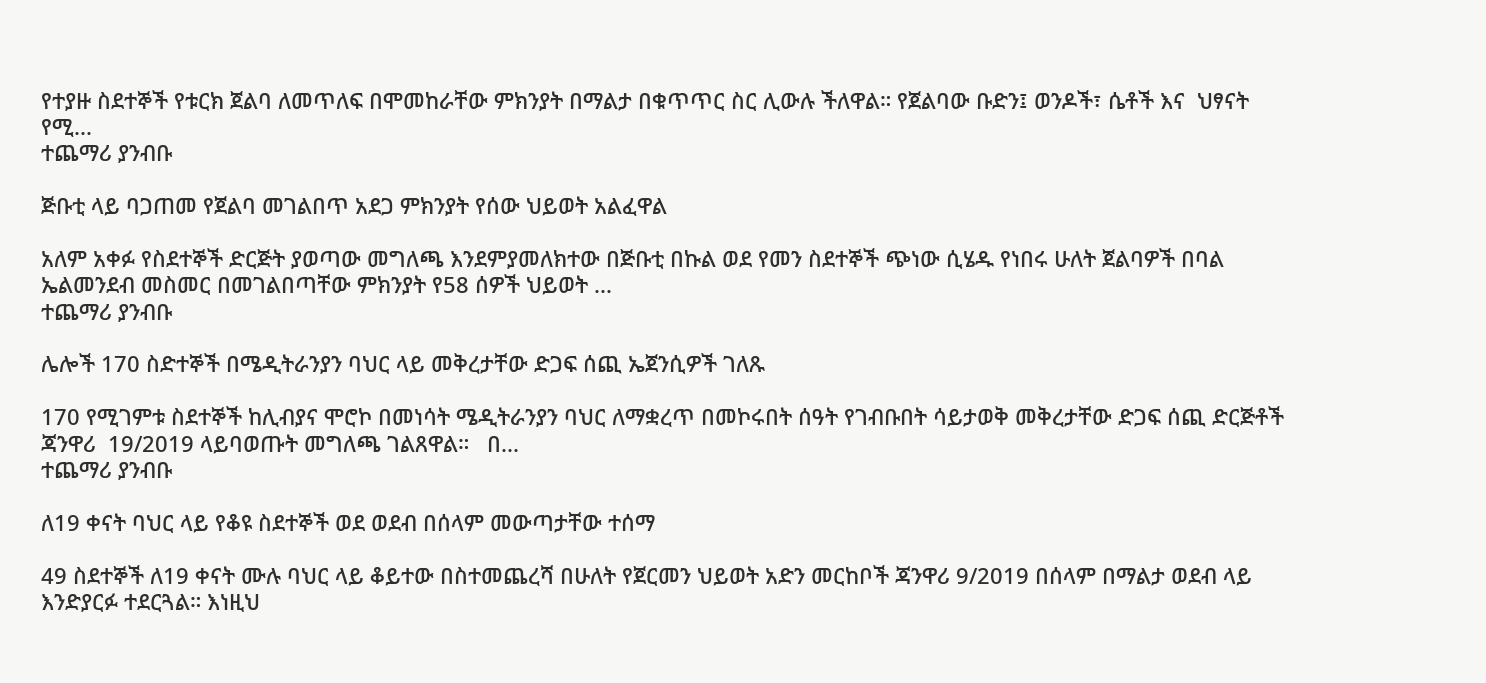የተያዙ ስደተኞች የቱርክ ጀልባ ለመጥለፍ በሞመከራቸው ምክንያት በማልታ በቁጥጥር ስር ሊውሉ ችለዋል። የጀልባው ቡድን፤ ወንዶች፣ ሴቶች እና  ህፃናት የሚ...
ተጨማሪ ያንብቡ

ጅቡቲ ላይ ባጋጠመ የጀልባ መገልበጥ አደጋ ምክንያት የሰው ህይወት አልፈዋል

አለም አቀፉ የስደተኞች ድርጅት ያወጣው መግለጫ እንደምያመለክተው በጅቡቲ በኩል ወደ የመን ስደተኞች ጭነው ሲሄዱ የነበሩ ሁለት ጀልባዎች በባል ኤልመንደብ መስመር በመገልበጣቸው ምክንያት የ58 ሰዎች ህይወት ...
ተጨማሪ ያንብቡ

ሌሎች 170 ስድተኞች በሜዲትራንያን ባህር ላይ መቅረታቸው ድጋፍ ሰጪ ኤጀንሲዎች ገለጹ

170 የሚገምቱ ስደተኞች ከሊብያና ሞሮኮ በመነሳት ሜዲትራንያን ባህር ለማቋረጥ በመኮሩበት ሰዓት የገብቡበት ሳይታወቅ መቅረታቸው ድጋፍ ሰጪ ድርጅቶች ጃንዋሪ  19/2019 ላይባወጡት መግለጫ ገልጸዋል።   በ...
ተጨማሪ ያንብቡ

ለ19 ቀናት ባህር ላይ የቆዩ ስደተኞች ወደ ወደብ በሰላም መውጣታቸው ተሰማ

49 ስደተኞች ለ19 ቀናት ሙሉ ባህር ላይ ቆይተው በስተመጨረሻ በሁለት የጀርመን ህይወት አድን መርከቦች ጃንዋሪ 9/2019 በሰላም በማልታ ወደብ ላይ እንድያርፉ ተደርጓል። እነዚህ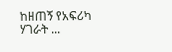ከዘጠኝ የአፍሪካ ሃገራት ...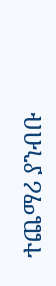ተጨማሪ ያንብቡ